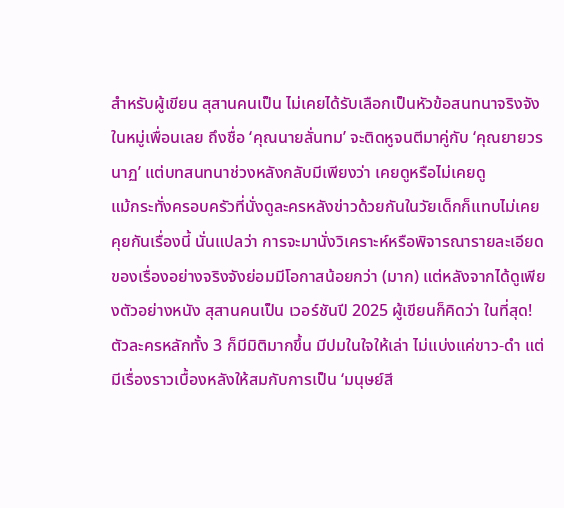สำหรับผู้เขียน สุสานคนเป็น ไม่เคยได้รับเลือกเป็นหัวข้อสนทนาจริงจังในหมู่เพื่อนเลย ถึงชื่อ ‘คุณนายลั่นทม’ จะติดหูจนตีมาคู่กับ ‘คุณยายวรนาฏ’ แต่บทสนทนาช่วงหลังกลับมีเพียงว่า เคยดูหรือไม่เคยดู
แม้กระทั่งครอบครัวที่นั่งดูละครหลังข่าวด้วยกันในวัยเด็กก็แทบไม่เคยคุยกันเรื่องนี้ นั่นแปลว่า การจะมานั่งวิเคราะห์หรือพิจารณารายละเอียดของเรื่องอย่างจริงจังย่อมมีโอกาสน้อยกว่า (มาก) แต่หลังจากได้ดูเพียงตัวอย่างหนัง สุสานคนเป็น เวอร์ชันปี 2025 ผู้เขียนก็คิดว่า ในที่สุด! ตัวละครหลักทั้ง 3 ก็มีมิติมากขึ้น มีปมในใจให้เล่า ไม่แบ่งแค่ขาว-ดำ แต่มีเรื่องราวเบื้องหลังให้สมกับการเป็น ‘มนุษย์สี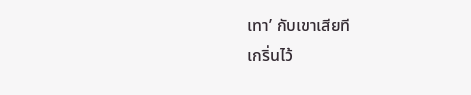เทา’ กับเขาเสียที
เกริ่นไว้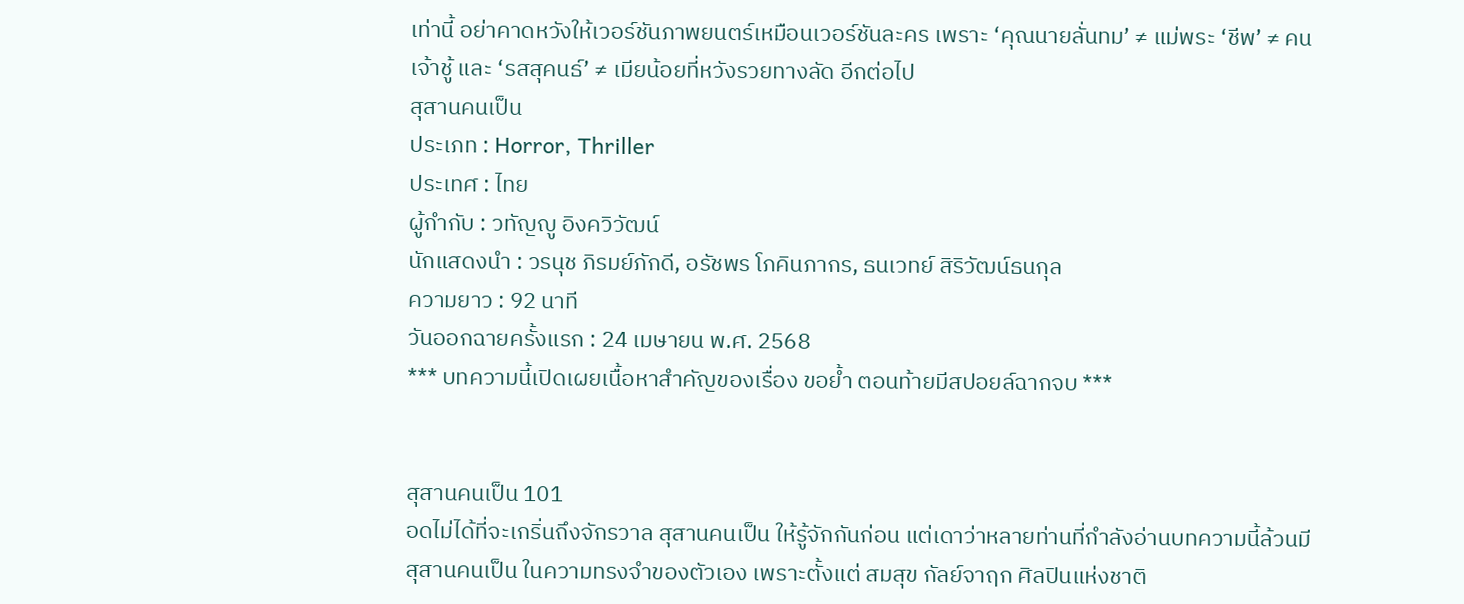เท่านี้ อย่าคาดหวังให้เวอร์ชันภาพยนตร์เหมือนเวอร์ชันละคร เพราะ ‘คุณนายลั่นทม’ ≠ แม่พระ ‘ชีพ’ ≠ คนเจ้าชู้ และ ‘รสสุคนธ์’ ≠ เมียน้อยที่หวังรวยทางลัด อีกต่อไป
สุสานคนเป็น
ประเภท : Horror, Thriller
ประเทศ : ไทย
ผู้กำกับ : วทัญญู อิงควิวัฒน์
นักแสดงนำ : วรนุช ภิรมย์ภักดี, อรัชพร โภคินภากร, ธนเวทย์ สิริวัฒน์ธนกุล
ความยาว : 92 นาที
วันออกฉายครั้งแรก : 24 เมษายน พ.ศ. 2568
*** บทความนี้เปิดเผยเนื้อหาสำคัญของเรื่อง ขอย้ำ ตอนท้ายมีสปอยล์ฉากจบ ***


สุสานคนเป็น 101
อดไม่ได้ที่จะเกริ่นถึงจักรวาล สุสานคนเป็น ให้รู้จักกันก่อน แต่เดาว่าหลายท่านที่กำลังอ่านบทความนี้ล้วนมี สุสานคนเป็น ในความทรงจำของตัวเอง เพราะตั้งแต่ สมสุข กัลย์จาฤก ศิลปินแห่งชาติ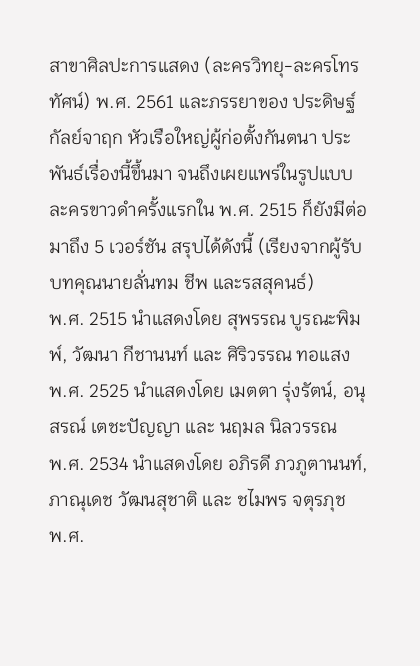สาขาศิลปะการแสดง (ละครวิทยุ-ละครโทรทัศน์) พ.ศ. 2561 และภรรยาของ ประดิษฐ์ กัลย์จาฤก หัวเรือใหญ่ผู้ก่อตั้งกันตนา ประพันธ์เรื่องนี้ขึ้นมา จนถึงเผยแพร่ในรูปแบบละครขาวดำครั้งแรกใน พ.ศ. 2515 ก็ยังมีต่อมาถึง 5 เวอร์ชัน สรุปได้ดังนี้ (เรียงจากผู้รับบทคุณนายลั่นทม ชีพ และรสสุคนธ์)
พ.ศ. 2515 นำแสดงโดย สุพรรณ บูรณะพิมพ์, วัฒนา กีชานนท์ และ ศิริวรรณ ทอแสง
พ.ศ. 2525 นำแสดงโดย เมตตา รุ่งรัตน์, อนุสรณ์ เตชะปัญญา และ นฤมล นิลวรรณ
พ.ศ. 2534 นำแสดงโดย อภิรดี ภวภูตานนท์, ภาณุเดช วัฒนสุชาติ และ ชไมพร จตุรภุช
พ.ศ.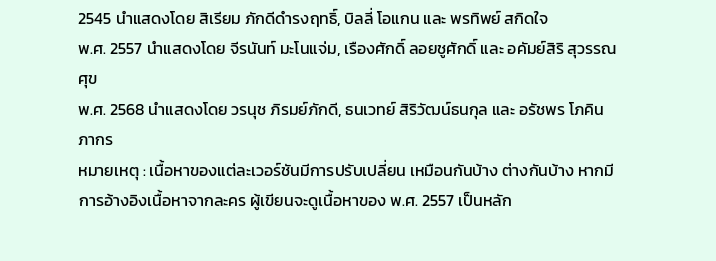2545 นำแสดงโดย สิเรียม ภักดีดำรงฤทธิ์, บิลลี่ โอแกน และ พรทิพย์ สกิดใจ
พ.ศ. 2557 นำแสดงโดย จีรนันท์ มะโนแจ่ม, เรืองศักดิ์ ลอยชูศักดิ์ และ อคัมย์สิริ สุวรรณศุข
พ.ศ. 2568 นำแสดงโดย วรนุช ภิรมย์ภักดี, ธนเวทย์ สิริวัฒน์ธนกุล และ อรัชพร โภคินภากร
หมายเหตุ : เนื้อหาของแต่ละเวอร์ชันมีการปรับเปลี่ยน เหมือนกันบ้าง ต่างกันบ้าง หากมีการอ้างอิงเนื้อหาจากละคร ผู้เขียนจะดูเนื้อหาของ พ.ศ. 2557 เป็นหลัก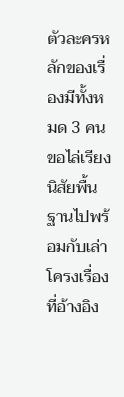ตัวละครหลักของเรื่องมีทั้งหมด 3 คน ขอไล่เรียงนิสัยพื้นฐานไปพร้อมกับเล่าโครงเรื่องที่อ้างอิง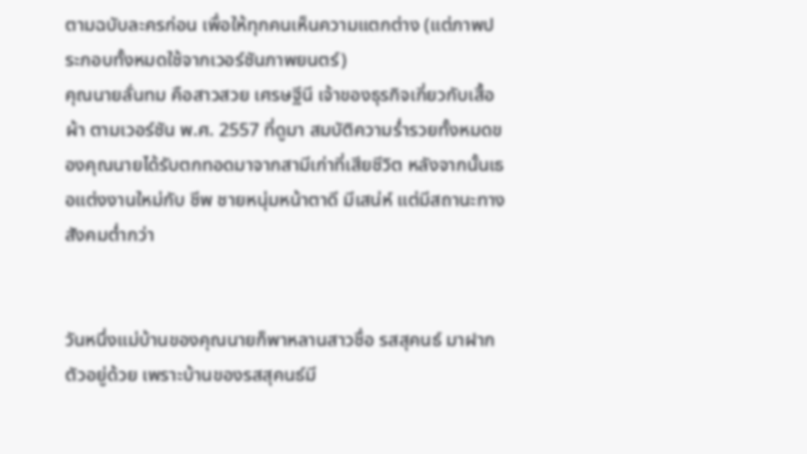ตามฉบับละครก่อน เพื่อให้ทุกคนเห็นความแตกต่าง (แต่ภาพประกอบทั้งหมดใช้จากเวอร์ชันภาพยนตร์)
คุณนายลั่นทม คือสาวสวย เศรษฐีนี เจ้าของธุรกิจเกี่ยวกับเสื้อผ้า ตามเวอร์ชัน พ.ศ. 2557 ที่ดูมา สมบัติความร่ำรวยทั้งหมดของคุณนายได้รับตกทอดมาจากสามีเก่าที่เสียชีวิต หลังจากนั้นเธอแต่งงานใหม่กับ ชีพ ชายหนุ่มหน้าตาดี มีเสน่ห์ แต่มีสถานะทางสังคมต่ำกว่า


วันหนึ่งแม่บ้านของคุณนายก็พาหลานสาวชื่อ รสสุคนธ์ มาฝากตัวอยู่ด้วย เพราะบ้านของรสสุคนธ์มี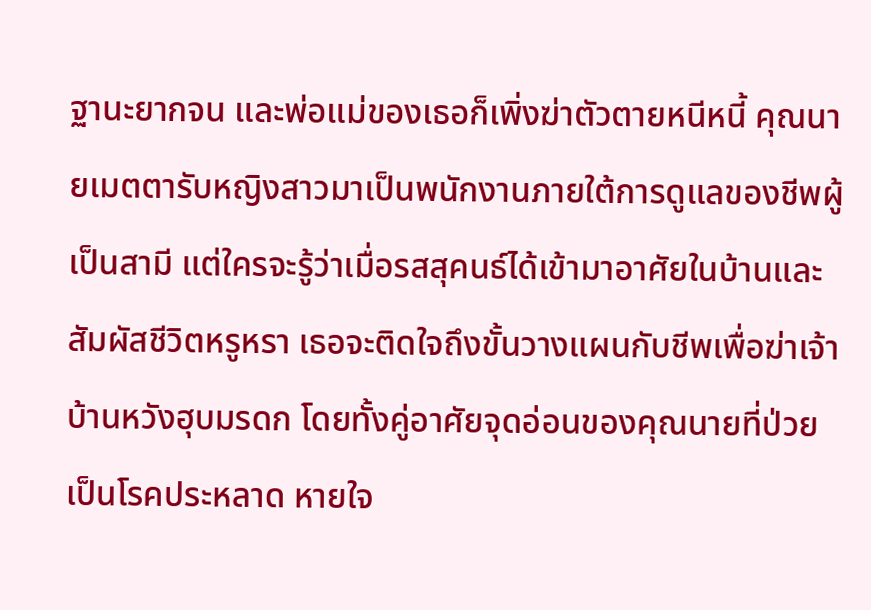ฐานะยากจน และพ่อแม่ของเธอก็เพิ่งฆ่าตัวตายหนีหนี้ คุณนายเมตตารับหญิงสาวมาเป็นพนักงานภายใต้การดูแลของชีพผู้เป็นสามี แต่ใครจะรู้ว่าเมื่อรสสุคนธ์ได้เข้ามาอาศัยในบ้านและสัมผัสชีวิตหรูหรา เธอจะติดใจถึงขั้นวางแผนกับชีพเพื่อฆ่าเจ้าบ้านหวังฮุบมรดก โดยทั้งคู่อาศัยจุดอ่อนของคุณนายที่ป่วยเป็นโรคประหลาด หายใจ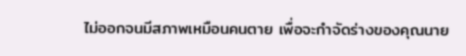ไม่ออกจนมีสภาพเหมือนคนตาย เพื่อจะกำจัดร่างของคุณนาย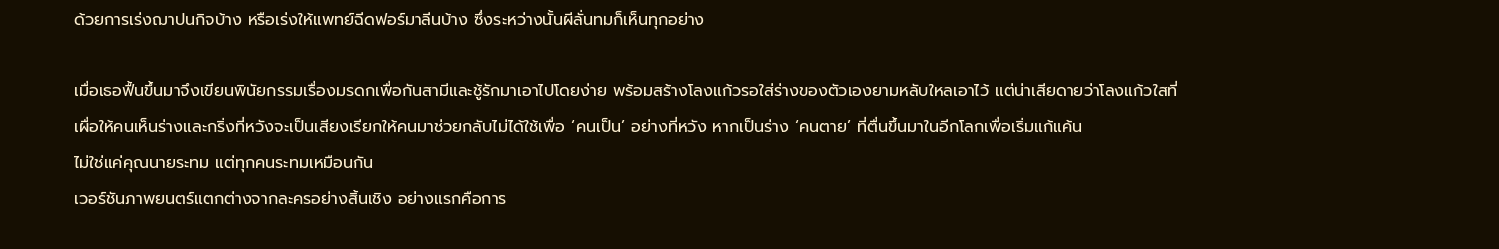ด้วยการเร่งฌาปนกิจบ้าง หรือเร่งให้แพทย์ฉีดฟอร์มาลีนบ้าง ซึ่งระหว่างนั้นผีลั่นทมก็เห็นทุกอย่าง

เมื่อเธอฟื้นขึ้นมาจึงเขียนพินัยกรรมเรื่องมรดกเพื่อกันสามีและชู้รักมาเอาไปโดยง่าย พร้อมสร้างโลงแก้วรอใส่ร่างของตัวเองยามหลับใหลเอาไว้ แต่น่าเสียดายว่าโลงแก้วใสที่เผื่อให้คนเห็นร่างและกริ่งที่หวังจะเป็นเสียงเรียกให้คนมาช่วยกลับไม่ได้ใช้เพื่อ ‘คนเป็น’ อย่างที่หวัง หากเป็นร่าง ‘คนตาย’ ที่ตื่นขึ้นมาในอีกโลกเพื่อเริ่มแก้แค้น
ไม่ใช่แค่คุณนายระทม แต่ทุกคนระทมเหมือนกัน
เวอร์ชันภาพยนตร์แตกต่างจากละครอย่างสิ้นเชิง อย่างแรกคือการ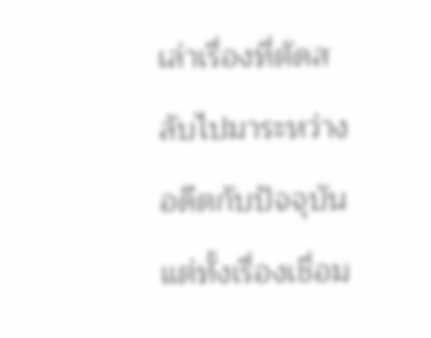เล่าเรื่องที่ตัดสลับไปมาระหว่างอดีตกับปัจจุบัน แต่ทั้งเรื่องเชื่อม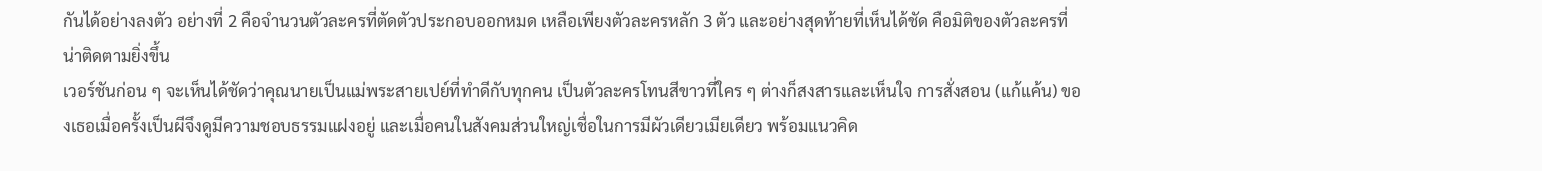กันได้อย่างลงตัว อย่างที่ 2 คือจำนวนตัวละครที่ตัดตัวประกอบออกหมด เหลือเพียงตัวละครหลัก 3 ตัว และอย่างสุดท้ายที่เห็นได้ชัด คือมิติของตัวละครที่น่าติดตามยิ่งขึ้น
เวอร์ชันก่อน ๆ จะเห็นได้ชัดว่าคุณนายเป็นแม่พระสายเปย์ที่ทำดีกับทุกคน เป็นตัวละครโทนสีขาวที่ใคร ๆ ต่างก็สงสารและเห็นใจ การสั่งสอน (แก้แค้น) ของเธอเมื่อครั้งเป็นผีจึงดูมีความชอบธรรมแฝงอยู่ และเมื่อคนในสังคมส่วนใหญ่เชื่อในการมีผัวเดียวเมียเดียว พร้อมแนวคิด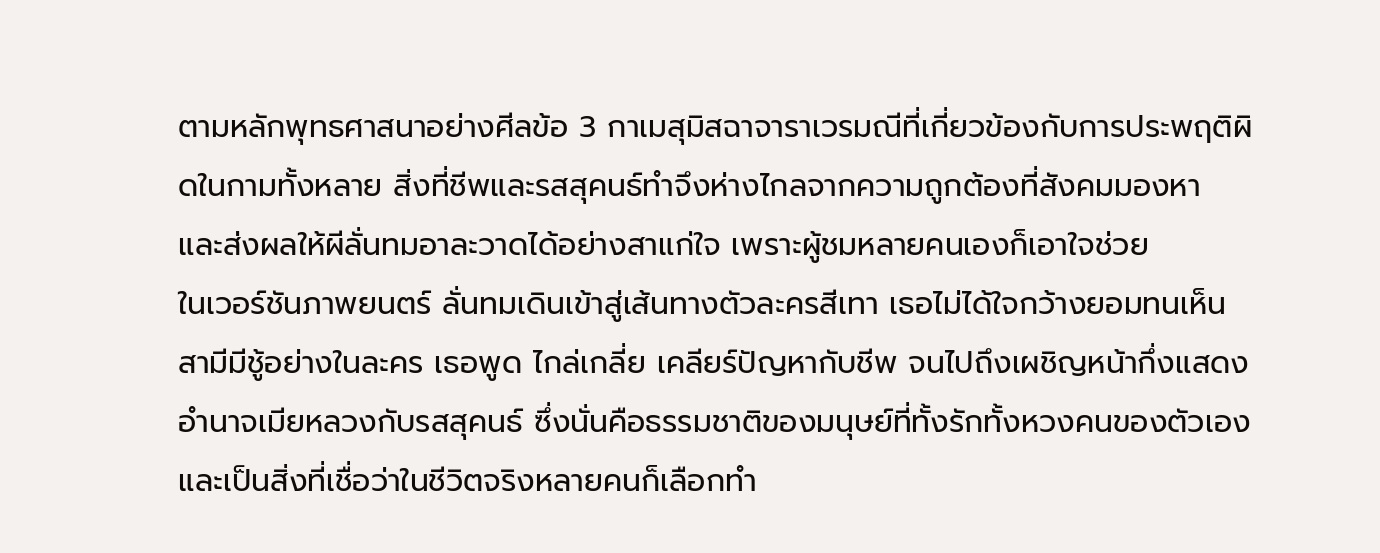ตามหลักพุทธศาสนาอย่างศีลข้อ 3 กาเมสุมิสฉาจาราเวรมณีที่เกี่ยวข้องกับการประพฤติผิดในกามทั้งหลาย สิ่งที่ชีพและรสสุคนธ์ทำจึงห่างไกลจากความถูกต้องที่สังคมมองหา และส่งผลให้ผีลั่นทมอาละวาดได้อย่างสาแก่ใจ เพราะผู้ชมหลายคนเองก็เอาใจช่วย
ในเวอร์ชันภาพยนตร์ ลั่นทมเดินเข้าสู่เส้นทางตัวละครสีเทา เธอไม่ได้ใจกว้างยอมทนเห็นสามีมีชู้อย่างในละคร เธอพูด ไกล่เกลี่ย เคลียร์ปัญหากับชีพ จนไปถึงเผชิญหน้ากึ่งแสดงอำนาจเมียหลวงกับรสสุคนธ์ ซึ่งนั่นคือธรรมชาติของมนุษย์ที่ทั้งรักทั้งหวงคนของตัวเอง และเป็นสิ่งที่เชื่อว่าในชีวิตจริงหลายคนก็เลือกทำ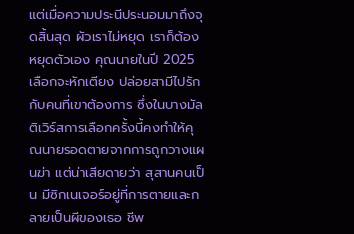แต่เมื่อความประนีประนอมมาถึงจุดสิ้นสุด ผัวเราไม่หยุด เราก็ต้องหยุดตัวเอง คุณนายในปี 2025 เลือกจะหักเตียง ปล่อยสามีไปรักกับคนที่เขาต้องการ ซึ่งในบางมัลติเวิร์สการเลือกครั้งนี้คงทำให้คุณนายรอดตายจากการถูกวางแผนฆ่า แต่น่าเสียดายว่า สุสานคนเป็น มีซิกเนเจอร์อยู่ที่การตายและกลายเป็นผีของเธอ ชีพ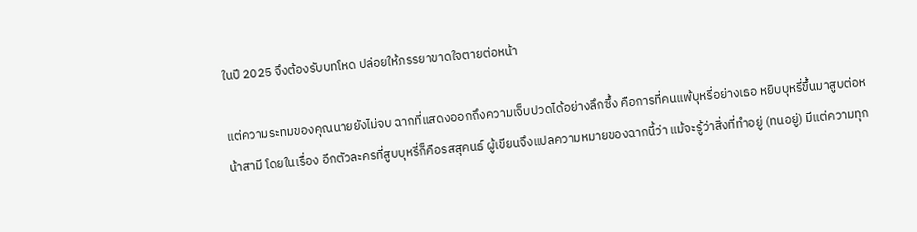ในปี 2025 จึงต้องรับบทโหด ปล่อยให้ภรรยาขาดใจตายต่อหน้า

แต่ความระทมของคุณนายยังไม่จบ ฉากที่แสดงออกถึงความเจ็บปวดได้อย่างลึกซึ้ง คือการที่คนแพ้บุหรี่อย่างเธอ หยิบบุหรี่ขึ้นมาสูบต่อหน้าสามี โดยในเรื่อง อีกตัวละครที่สูบบุหรี่ก็คือรสสุคนธ์ ผู้เขียนจึงแปลความหมายของฉากนี้ว่า แม้จะรู้ว่าสิ่งที่ทำอยู่ (ทนอยู่) มีแต่ความทุก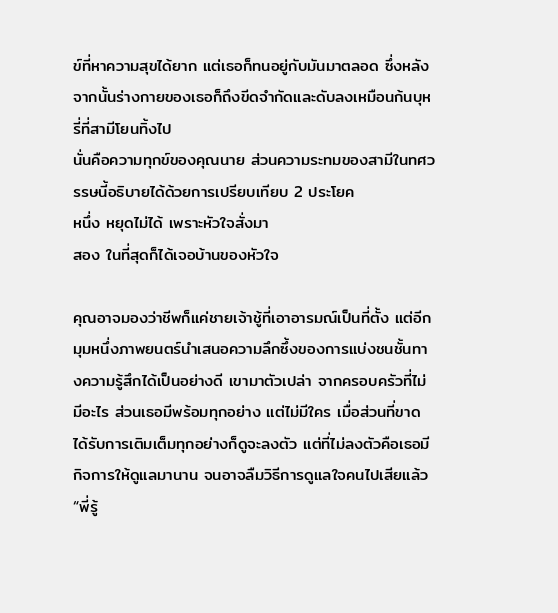ข์ที่หาความสุขได้ยาก แต่เธอก็ทนอยู่กับมันมาตลอด ซึ่งหลังจากนั้นร่างกายของเธอก็ถึงขีดจำกัดและดับลงเหมือนก้นบุหรี่ที่สามีโยนทิ้งไป
นั่นคือความทุกข์ของคุณนาย ส่วนความระทมของสามีในทศวรรษนี้อธิบายได้ด้วยการเปรียบเทียบ 2 ประโยค
หนึ่ง หยุดไม่ได้ เพราะหัวใจสั่งมา
สอง ในที่สุดก็ได้เจอบ้านของหัวใจ

คุณอาจมองว่าชีพก็แค่ชายเจ้าชู้ที่เอาอารมณ์เป็นที่ตั้ง แต่อีกมุมหนึ่งภาพยนตร์นำเสนอความลึกซึ้งของการแบ่งชนชั้นทางความรู้สึกได้เป็นอย่างดี เขามาตัวเปล่า จากครอบครัวที่ไม่มีอะไร ส่วนเธอมีพร้อมทุกอย่าง แต่ไม่มีใคร เมื่อส่วนที่ขาดได้รับการเติมเต็มทุกอย่างก็ดูจะลงตัว แต่ที่ไม่ลงตัวคือเธอมีกิจการให้ดูแลมานาน จนอาจลืมวิธีการดูแลใจคนไปเสียแล้ว
“พี่รู้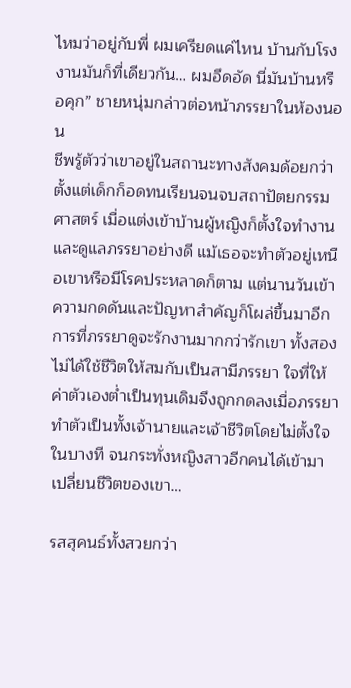ไหมว่าอยู่กับพี่ ผมเครียดแค่ไหน บ้านกับโรงงานมันก็ที่เดียวกัน… ผมอึดอัด นี่มันบ้านหรือคุก” ชายหนุ่มกล่าวต่อหน้าภรรยาในห้องนอน
ชีพรู้ตัวว่าเขาอยู่ในสถานะทางสังคมด้อยกว่า ตั้งแต่เด็กก็อดทนเรียนจนจบสถาปัตยกรรมศาสตร์ เมื่อแต่งเข้าบ้านผู้หญิงก็ตั้งใจทำงานและดูแลภรรยาอย่างดี แม้เธอจะทำตัวอยู่เหนือเขาหรือมีโรคประหลาดก็ตาม แต่นานวันเข้าความกดดันและปัญหาสำคัญก็โผล่ขึ้นมาอีก
การที่ภรรยาดูจะรักงานมากกว่ารักเขา ทั้งสองไม่ได้ใช้ชีวิตให้สมกับเป็นสามีภรรยา ใจที่ให้ค่าตัวเองต่ำเป็นทุนเดิมจึงถูกกดลงเมื่อภรรยาทำตัวเป็นทั้งเจ้านายและเจ้าชีวิตโดยไม่ตั้งใจในบางที จนกระทั่งหญิงสาวอีกคนได้เข้ามาเปลี่ยนชีวิตของเขา…

รสสุคนธ์ทั้งสวยกว่า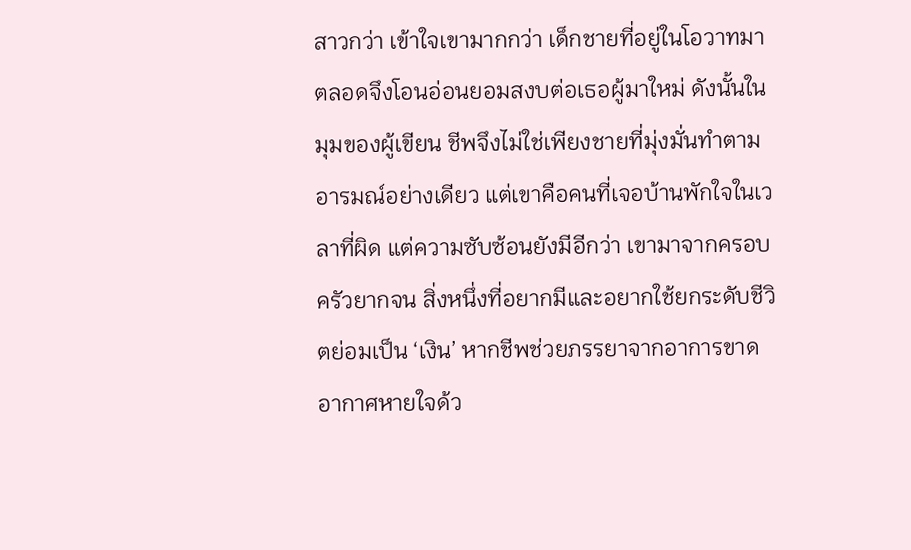สาวกว่า เข้าใจเขามากกว่า เด็กชายที่อยู่ในโอวาทมาตลอดจึงโอนอ่อนยอมสงบต่อเธอผู้มาใหม่ ดังนั้นในมุมของผู้เขียน ชีพจึงไม่ใช่เพียงชายที่มุ่งมั่นทำตามอารมณ์อย่างเดียว แต่เขาคือคนที่เจอบ้านพักใจในเวลาที่ผิด แต่ความซับซ้อนยังมีอีกว่า เขามาจากครอบครัวยากจน สิ่งหนึ่งที่อยากมีและอยากใช้ยกระดับชีวิตย่อมเป็น ‘เงิน’ หากชีพช่วยภรรยาจากอาการขาดอากาศหายใจด้ว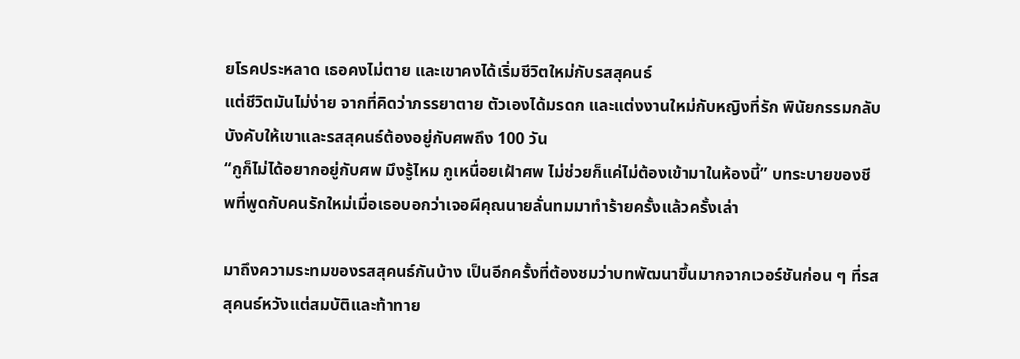ยโรคประหลาด เธอคงไม่ตาย และเขาคงได้เริ่มชีวิตใหม่กับรสสุคนธ์
แต่ชีวิตมันไม่ง่าย จากที่คิดว่าภรรยาตาย ตัวเองได้มรดก และแต่งงานใหม่กับหญิงที่รัก พินัยกรรมกลับบังคับให้เขาและรสสุคนธ์ต้องอยู่กับศพถึง 100 วัน
“กูก็ไม่ได้อยากอยู่กับศพ มึงรู้ไหม กูเหนื่อยเฝ้าศพ ไม่ช่วยก็แค่ไม่ต้องเข้ามาในห้องนี้” บทระบายของชีพที่พูดกับคนรักใหม่เมื่อเธอบอกว่าเจอผีคุณนายลั่นทมมาทำร้ายครั้งแล้วครั้งเล่า

มาถึงความระทมของรสสุคนธ์กันบ้าง เป็นอีกครั้งที่ต้องชมว่าบทพัฒนาขึ้นมากจากเวอร์ชันก่อน ๆ ที่รสสุคนธ์หวังแต่สมบัติและท้าทาย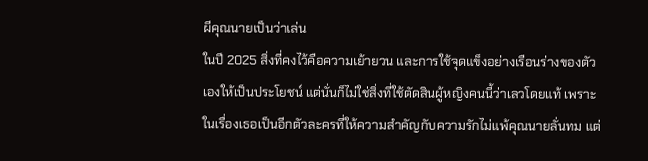ผีคุณนายเป็นว่าเล่น
ในปี 2025 สิ่งที่คงไว้คือความเย้ายวน และการใช้จุดแข็งอย่างเรือนร่างของตัวเองให้เป็นประโยชน์ แต่นั่นก็ไม่ใช่สิ่งที่ใช้ตัดสินผู้หญิงคนนี้ว่าเลวโดยแท้ เพราะในเรื่องเธอเป็นอีกตัวละครที่ให้ความสำคัญกับความรักไม่แพ้คุณนายลั่นทม แต่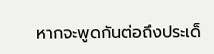หากจะพูดกันต่อถึงประเด็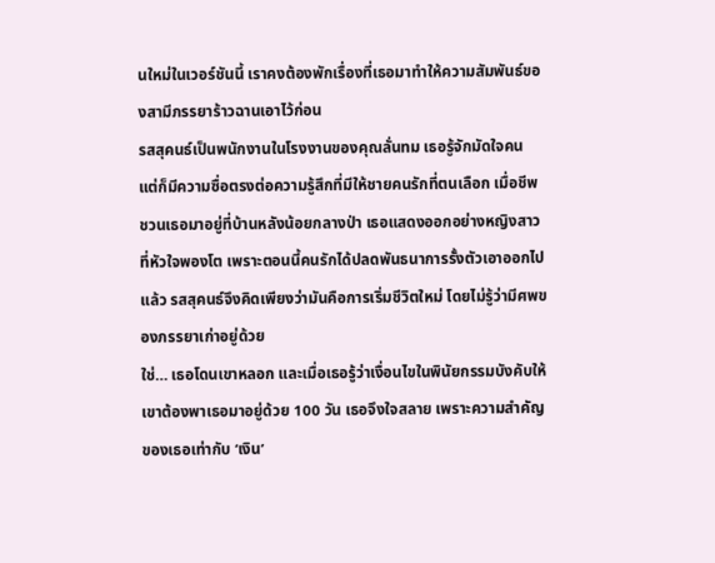นใหม่ในเวอร์ชันนี้ เราคงต้องพักเรื่องที่เธอมาทำให้ความสัมพันธ์ของสามีภรรยาร้าวฉานเอาไว้ก่อน
รสสุคนธ์เป็นพนักงานในโรงงานของคุณลั่นทม เธอรู้จักมัดใจคน แต่ก็มีความซื่อตรงต่อความรู้สึกที่มีให้ชายคนรักที่ตนเลือก เมื่อชีพชวนเธอมาอยู่ที่บ้านหลังน้อยกลางป่า เธอแสดงออกอย่างหญิงสาวที่หัวใจพองโต เพราะตอนนี้คนรักได้ปลดพันธนาการรั้งตัวเอาออกไปแล้ว รสสุคนธ์จึงคิดเพียงว่ามันคือการเริ่มชีวิตใหม่ โดยไม่รู้ว่ามีศพของภรรยาเก่าอยู่ด้วย
ใช่… เธอโดนเขาหลอก และเมื่อเธอรู้ว่าเงื่อนไขในพินัยกรรมบังคับให้เขาต้องพาเธอมาอยู่ด้วย 100 วัน เธอจึงใจสลาย เพราะความสำคัญของเธอเท่ากับ ‘เงิน’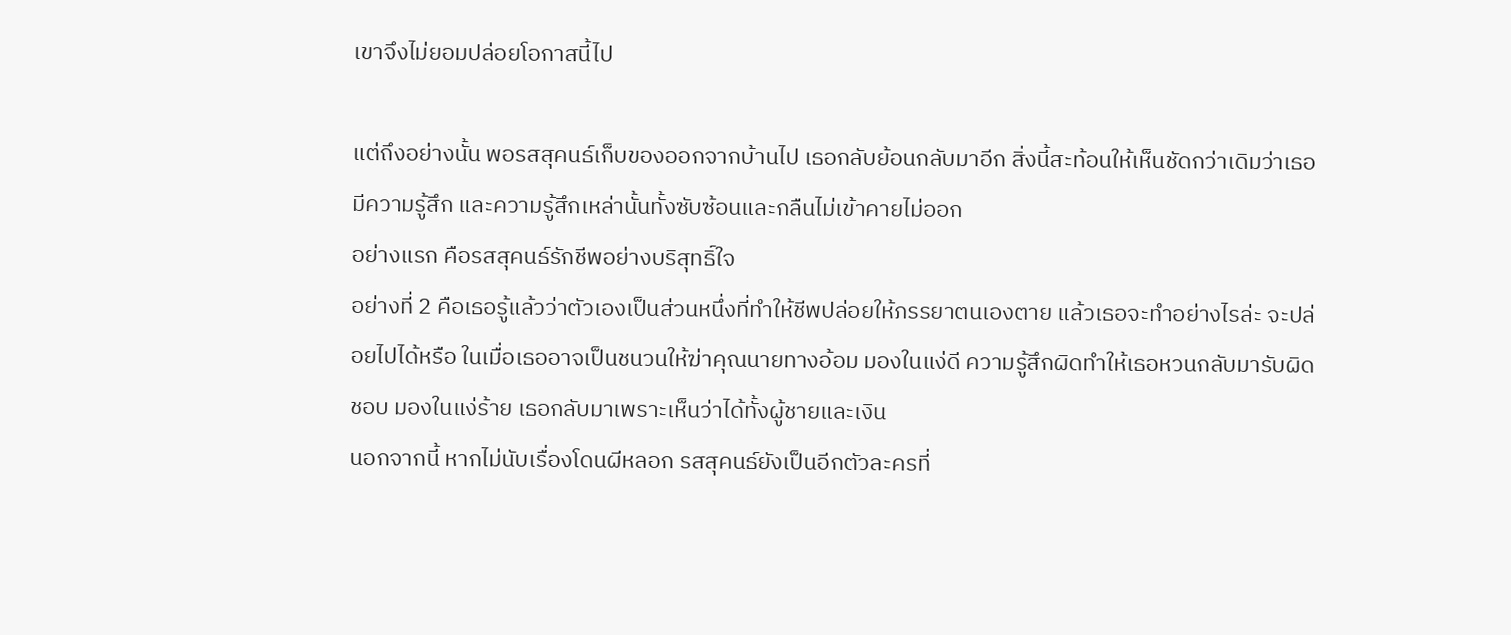เขาจึงไม่ยอมปล่อยโอกาสนี้ไป

แต่ถึงอย่างนั้น พอรสสุคนธ์เก็บของออกจากบ้านไป เธอกลับย้อนกลับมาอีก สิ่งนี้สะท้อนให้เห็นชัดกว่าเดิมว่าเธอมีความรู้สึก และความรู้สึกเหล่านั้นทั้งซับซ้อนและกลืนไม่เข้าคายไม่ออก
อย่างแรก คือรสสุคนธ์รักชีพอย่างบริสุทธิ์ใจ
อย่างที่ 2 คือเธอรู้แล้วว่าตัวเองเป็นส่วนหนึ่งที่ทำให้ชีพปล่อยให้ภรรยาตนเองตาย แล้วเธอจะทำอย่างไรล่ะ จะปล่อยไปได้หรือ ในเมื่อเธออาจเป็นชนวนให้ฆ่าคุณนายทางอ้อม มองในแง่ดี ความรู้สึกผิดทำให้เธอหวนกลับมารับผิดชอบ มองในแง่ร้าย เธอกลับมาเพราะเห็นว่าได้ทั้งผู้ชายและเงิน
นอกจากนี้ หากไม่นับเรื่องโดนผีหลอก รสสุคนธ์ยังเป็นอีกตัวละครที่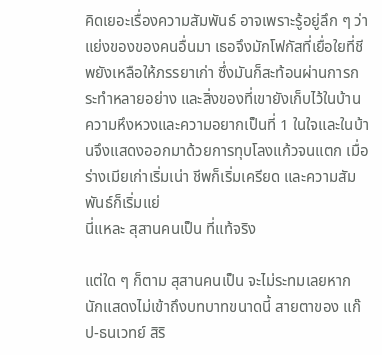คิดเยอะเรื่องความสัมพันธ์ อาจเพราะรู้อยู่ลึก ๆ ว่าแย่งของของคนอื่นมา เธอจึงมักโฟกัสที่เยื่อใยที่ชีพยังเหลือให้ภรรยาเก่า ซึ่งมันก็สะท้อนผ่านการกระทำหลายอย่าง และสิ่งของที่เขายังเก็บไว้ในบ้าน ความหึงหวงและความอยากเป็นที่ 1 ในใจและในบ้านจึงแสดงออกมาด้วยการทุบโลงแก้วจนแตก เมื่อร่างเมียเก่าเริ่มเน่า ชีพก็เริ่มเครียด และความสัมพันธ์ก็เริ่มแย่
นี่แหละ สุสานคนเป็น ที่แท้จริง

แต่ใด ๆ ก็ตาม สุสานคนเป็น จะไม่ระทมเลยหากนักแสดงไม่เข้าถึงบทบาทขนาดนี้ สายตาของ แก๊ป-ธนเวทย์ สิริ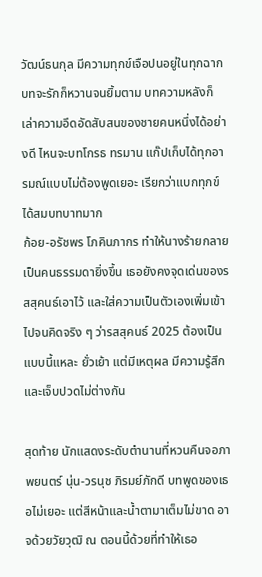วัฒน์ธนกุล มีความทุกข์เจือปนอยู่ในทุกฉาก บทจะรักก็หวานจนยิ้มตาม บทความหลังก็เล่าความอึดอัดสับสนของชายคนหนึ่งได้อย่างดี ไหนจะบทโกรธ ทรมาน แก๊ปเก็บได้ทุกอารมณ์แบบไม่ต้องพูดเยอะ เรียกว่าแบกทุกข์ได้สมบทบาทมาก
ก้อย-อรัชพร โภคินภากร ทำให้นางร้ายกลายเป็นคนธรรมดายิ่งขึ้น เธอยังคงจุดเด่นของรสสุคนธ์เอาไว้ และใส่ความเป็นตัวเองเพิ่มเข้าไปจนคิดจริง ๆ ว่ารสสุคนธ์ 2025 ต้องเป็นแบบนี้แหละ ยั่วเย้า แต่มีเหตุผล มีความรู้สึก และเจ็บปวดไม่ต่างกัน

สุดท้าย นักแสดงระดับตำนานที่หวนคืนจอภาพยนตร์ นุ่น-วรนุช ภิรมย์ภักดี บทพูดของเธอไม่เยอะ แต่สีหน้าและน้ำตามาเต็มไม่ขาด อาจด้วยวัยวุฒิ ณ ตอนนี้ด้วยที่ทำให้เธอ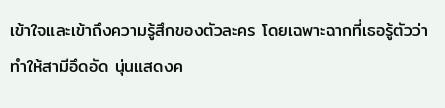เข้าใจและเข้าถึงความรู้สึกของตัวละคร โดยเฉพาะฉากที่เธอรู้ตัวว่าทำให้สามีอึดอัด นุ่นแสดงค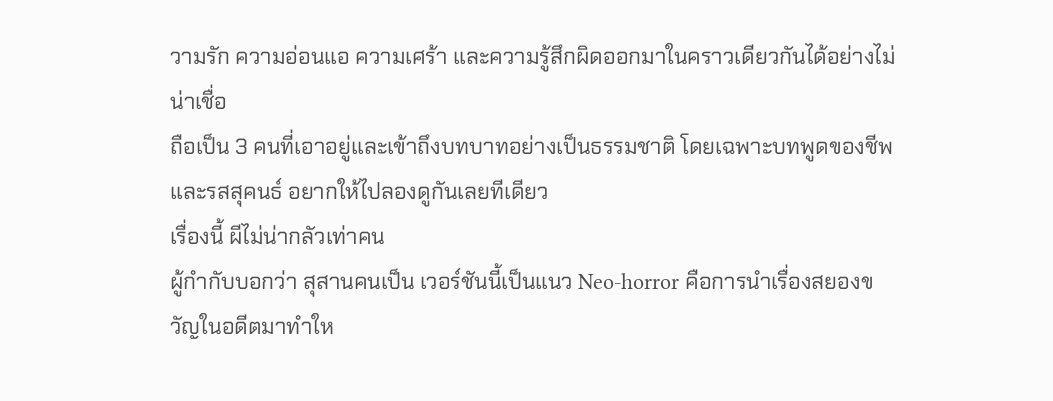วามรัก ความอ่อนแอ ความเศร้า และความรู้สึกผิดออกมาในคราวเดียวกันได้อย่างไม่น่าเชื่อ
ถือเป็น 3 คนที่เอาอยู่และเข้าถึงบทบาทอย่างเป็นธรรมชาติ โดยเฉพาะบทพูดของชีพและรสสุคนธ์ อยากให้ไปลองดูกันเลยทีเดียว
เรื่องนี้ ผีไม่น่ากลัวเท่าคน
ผู้กำกับบอกว่า สุสานคนเป็น เวอร์ชันนี้เป็นแนว Neo-horror คือการนำเรื่องสยองขวัญในอดีตมาทำให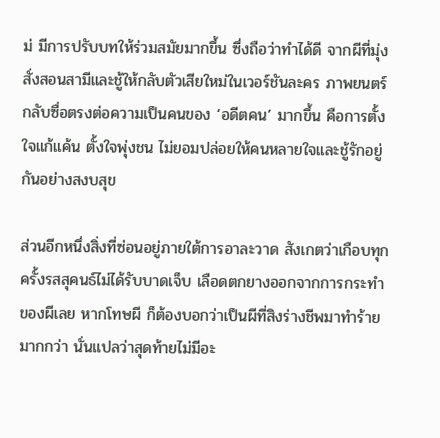ม่ มีการปรับบทให้ร่วมสมัยมากขึ้น ซึ่งถือว่าทำได้ดี จากผีที่มุ่งสั่งสอนสามีและชู้ให้กลับตัวเสียใหม่ในเวอร์ชันละคร ภาพยนตร์กลับซื่อตรงต่อความเป็นคนของ ‘อดีตคน’ มากขึ้น คือการตั้งใจแก้แค้น ตั้งใจพุ่งชน ไม่ยอมปล่อยให้คนหลายใจและชู้รักอยู่กันอย่างสงบสุข

ส่วนอีกหนึ่งสิ่งที่ซ่อนอยู่ภายใต้การอาละวาด สังเกตว่าเกือบทุกครั้งรสสุคนธ์ไม่ได้รับบาดเจ็บ เลือดตกยางออกจากการกระทำของผีเลย หากโทษผี ก็ต้องบอกว่าเป็นผีที่สิงร่างชีพมาทำร้ายมากกว่า นั่นแปลว่าสุดท้ายไม่มีอะ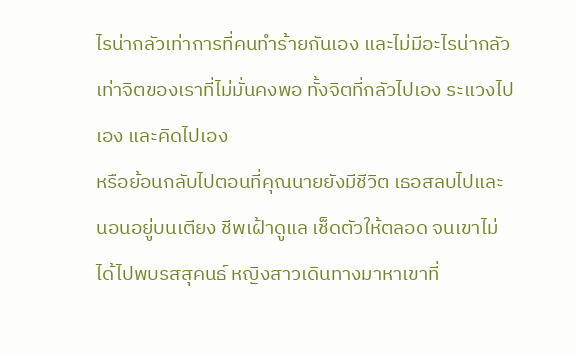ไรน่ากลัวเท่าการที่คนทำร้ายกันเอง และไม่มีอะไรน่ากลัวเท่าจิตของเราที่ไม่มั่นคงพอ ทั้งจิตที่กลัวไปเอง ระแวงไปเอง และคิดไปเอง
หรือย้อนกลับไปตอนที่คุณนายยังมีชีวิต เธอสลบไปและนอนอยู่บนเตียง ชีพเฝ้าดูแล เช็ดตัวให้ตลอด จนเขาไม่ได้ไปพบรสสุคนธ์ หญิงสาวเดินทางมาหาเขาที่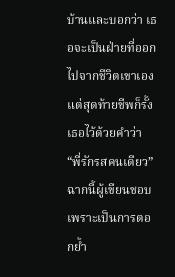บ้านและบอกว่า เธอจะเป็นฝ่ายที่ออกไปจากชีวิตเขาเอง แต่สุดท้ายชีพก็รั้งเธอไว้ด้วยคำว่า “พี่รักรสคนเดียว” ฉากนี้ผู้เขียนชอบ เพราะเป็นการตอกย้ำ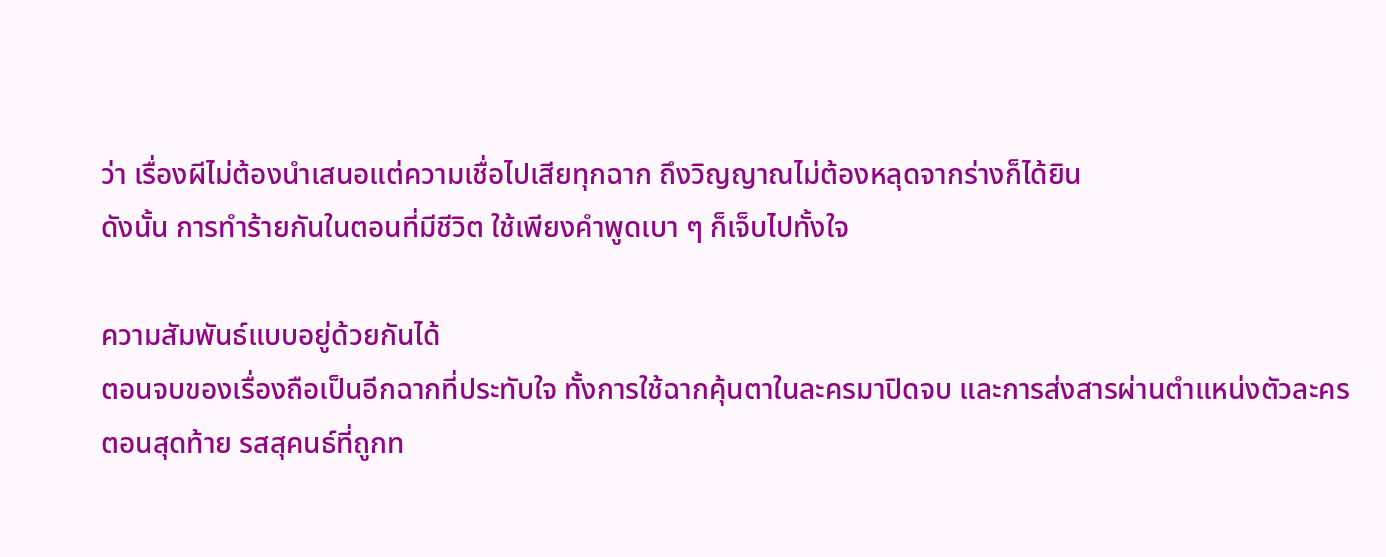ว่า เรื่องผีไม่ต้องนำเสนอแต่ความเชื่อไปเสียทุกฉาก ถึงวิญญาณไม่ต้องหลุดจากร่างก็ได้ยิน
ดังนั้น การทำร้ายกันในตอนที่มีชีวิต ใช้เพียงคำพูดเบา ๆ ก็เจ็บไปทั้งใจ

ความสัมพันธ์แบบอยู่ด้วยกันได้
ตอนจบของเรื่องถือเป็นอีกฉากที่ประทับใจ ทั้งการใช้ฉากคุ้นตาในละครมาปิดจบ และการส่งสารผ่านตำแหน่งตัวละคร
ตอนสุดท้าย รสสุคนธ์ที่ถูกท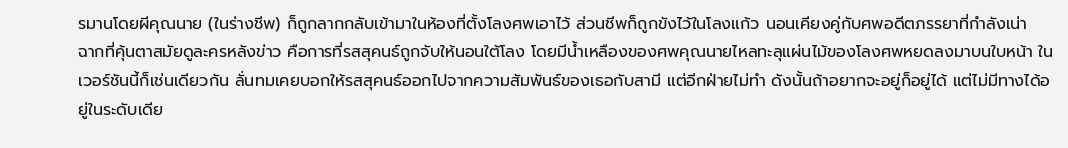รมานโดยผีคุณนาย (ในร่างชีพ) ก็ถูกลากกลับเข้ามาในห้องที่ตั้งโลงศพเอาไว้ ส่วนชีพก็ถูกขังไว้ในโลงแก้ว นอนเคียงคู่กับศพอดีตภรรยาที่กำลังเน่า
ฉากที่คุ้นตาสมัยดูละครหลังข่าว คือการที่รสสุคนธ์ถูกจับให้นอนใต้โลง โดยมีน้ำเหลืองของศพคุณนายไหลทะลุแผ่นไม้ของโลงศพหยดลงมาบนใบหน้า ในเวอร์ชันนี้ก็เช่นเดียวกัน ลั่นทมเคยบอกให้รสสุคนธ์ออกไปจากความสัมพันธ์ของเธอกับสามี แต่อีกฝ่ายไม่ทำ ดังนั้นถ้าอยากจะอยู่ก็อยู่ได้ แต่ไม่มีทางได้อยู่ในระดับเดีย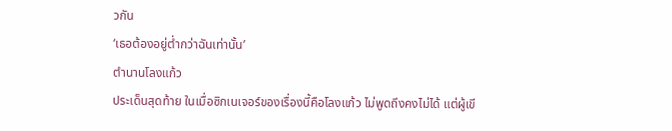วกัน
‘เธอต้องอยู่ต่ำกว่าฉันเท่านั้น’
ตำนานโลงแก้ว
ประเด็นสุดท้าย ในเมื่อซิกเนเจอร์ของเรื่องนี้คือโลงแก้ว ไม่พูดถึงคงไม่ได้ แต่ผู้เขี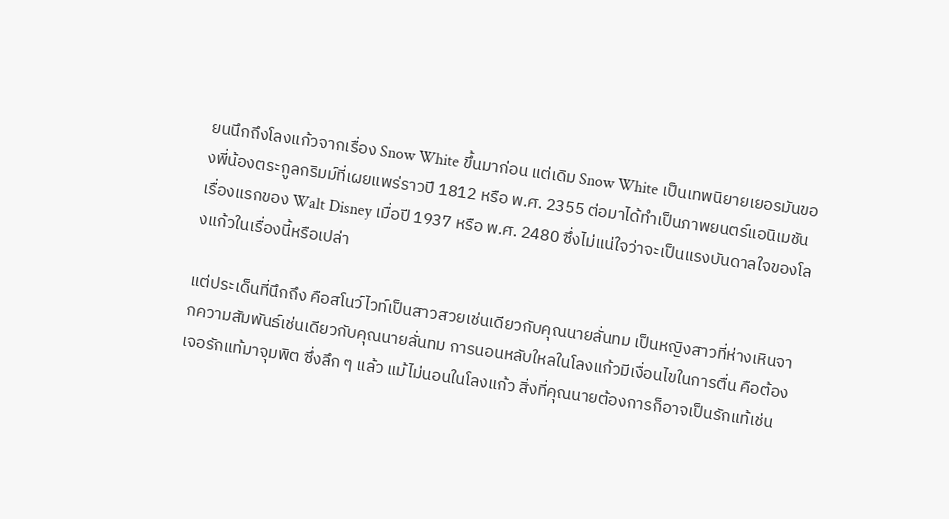ยนนึกถึงโลงแก้วจากเรื่อง Snow White ขึ้นมาก่อน แต่เดิม Snow White เป็นเทพนิยายเยอรมันของพี่น้องตระกูลกริมม์ที่เผยแพร่ราวปี 1812 หรือ พ.ศ. 2355 ต่อมาได้ทำเป็นภาพยนตร์แอนิเมชันเรื่องแรกของ Walt Disney เมื่อปี 1937 หรือ พ.ศ. 2480 ซึ่งไม่แน่ใจว่าจะเป็นแรงบันดาลใจของโลงแก้วในเรื่องนี้หรือเปล่า

แต่ประเด็นที่นึกถึง คือสโนว์ไวท์เป็นสาวสวยเช่นเดียวกับคุณนายลั่นทม เป็นหญิงสาวที่ห่างเหินจากความสัมพันธ์เช่นเดียวกับคุณนายลั่นทม การนอนหลับใหลในโลงแก้วมีเงื่อนไขในการตื่น คือต้องเจอรักแท้มาจุมพิต ซึ่งลึก ๆ แล้ว แม้ไม่นอนในโลงแก้ว สิ่งที่คุณนายต้องการก็อาจเป็นรักแท้เช่น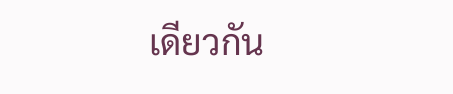เดียวกัน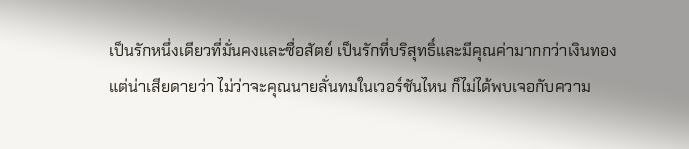เป็นรักหนึ่งเดียวที่มั่นคงและซื่อสัตย์ เป็นรักที่บริสุทธิ์และมีคุณค่ามากกว่าเงินทอง
แต่น่าเสียดายว่า ไม่ว่าจะคุณนายลั่นทมในเวอร์ชันไหน ก็ไม่ได้พบเจอกับความ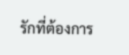รักที่ต้องการ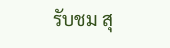รับชม สุ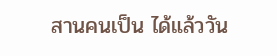สานคนเป็น ได้แล้ววัน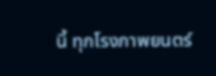นี้ ทุกโรงภาพยนตร์